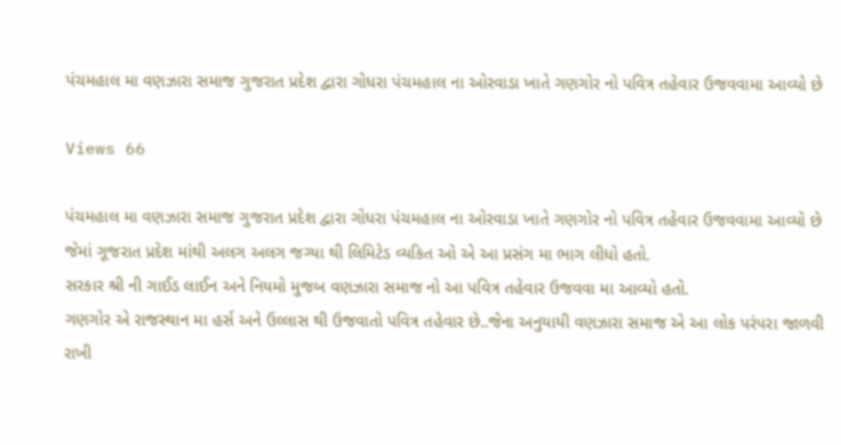પંચમહાલ મા વણઝારા સમાજ ગુજરાત પ્રદેશ દ્વારા ગોધરા પંચમહાલ ના ઓરવાડા ખાતે ગણગોર નો પવિત્ર તહેવાર ઉજવવામા આવ્યો છે

Views 66

પંચમહાલ મા વણઝારા સમાજ ગુજરાત પ્રદેશ દ્વારા ગોધરા પંચમહાલ ના ઓરવાડા ખાતે ગણગોર નો પવિત્ર તહેવાર ઉજવવામા આવ્યો છે જેમાં ગૂજરાત પ્રદેશ માંથી અલગ અલગ જગ્યા થી લિમિટેડ વ્યકિત ઓ એ આ પ્રસંગ મા ભાગ લીધો હતો.
સરકાર શ્રી ની ગાઈડ લાઈન અને નિયમો મુજબ વણઝારા સમાજ નો આ પવિત્ર તહેવાર ઉજવવા મા આવ્યો હતો.
ગણગોર એ રાજસ્થાન મા હર્સ અને ઉલ્લાસ થી ઉજવાતો પવિત્ર તહેવાર છે..જેના અનુયાયી વણઝારા સમાજ એ આ લોક પરંપરા જાળવી રાખી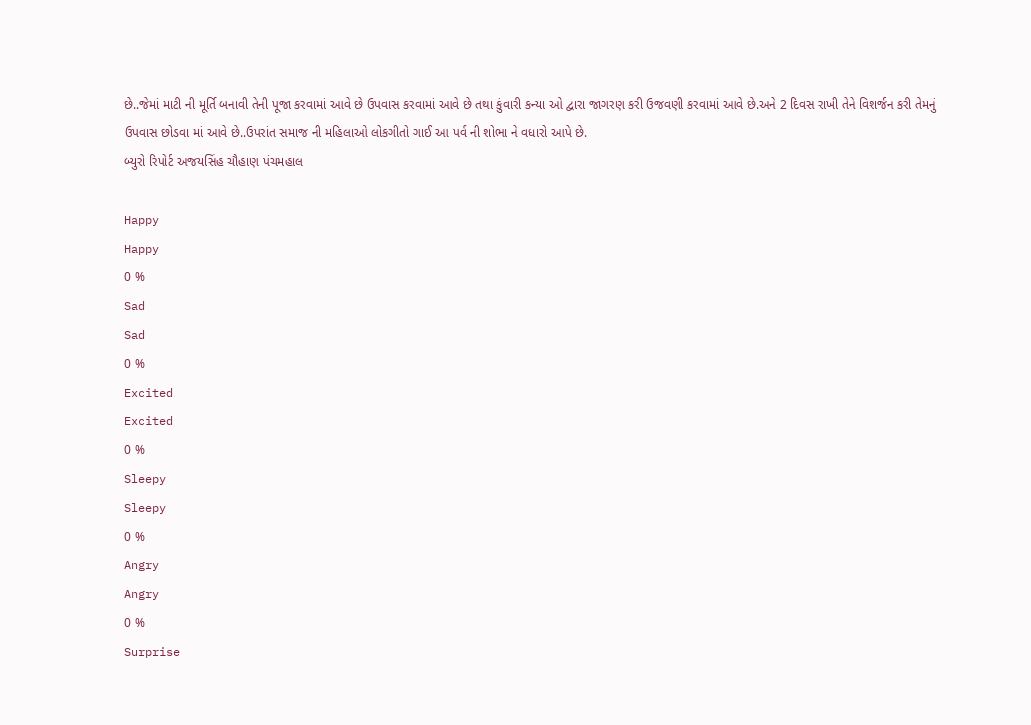છે..જેમાં માટી ની મૂર્તિ બનાવી તેની પૂજા કરવામાં આવે છે ઉપવાસ કરવામાં આવે છે તથા કુંવારી કન્યા ઓ દ્વારા જાગરણ કરી ઉજવણી કરવામાં આવે છે.અને 2 દિવસ રાખી તેને વિશર્જન કરી તેમનું ઉપવાસ છોડવા માં આવે છે..ઉપરાંત સમાજ ની મહિલાઓ લોકગીતો ગાઈ આ પર્વ ની શોભા ને વધારો આપે છે.
બ્યુરો રિપોર્ટ અજયસિંહ ચૌહાણ પંચમહાલ

Happy
Happy
0 %
Sad
Sad
0 %
Excited
Excited
0 %
Sleepy
Sleepy
0 %
Angry
Angry
0 %
Surprise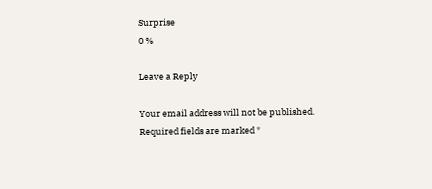Surprise
0 %

Leave a Reply

Your email address will not be published. Required fields are marked *